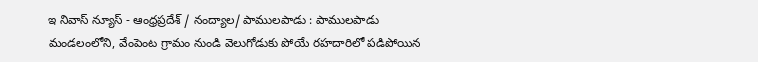ఇ నివాస్ న్యూస్ - ఆంధ్రప్రదేశ్ / నంద్యాల/ పాములపాడు : పాములపాడు మండలంలోని, వేంపెంట గ్రామం నుండి వెలుగోడుకు పోయే రహదారిలో పడిపోయిన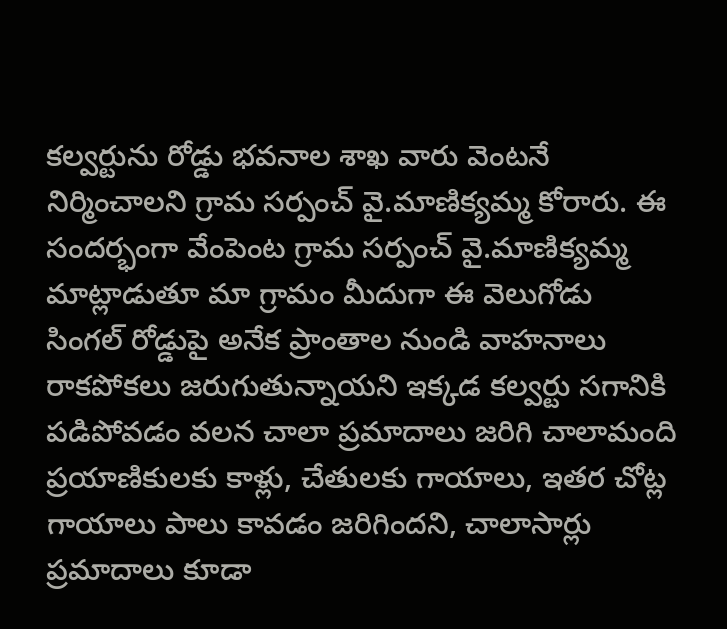కల్వర్టును రోడ్డు భవనాల శాఖ వారు వెంటనే నిర్మించాలని గ్రామ సర్పంచ్ వై.మాణిక్యమ్మ కోరారు. ఈ సందర్భంగా వేంపెంట గ్రామ సర్పంచ్ వై.మాణిక్యమ్మ మాట్లాడుతూ మా గ్రామం మీదుగా ఈ వెలుగోడు సింగల్ రోడ్డుపై అనేక ప్రాంతాల నుండి వాహనాలు రాకపోకలు జరుగుతున్నాయని ఇక్కడ కల్వర్టు సగానికి పడిపోవడం వలన చాలా ప్రమాదాలు జరిగి చాలామంది ప్రయాణికులకు కాళ్లు, చేతులకు గాయాలు, ఇతర చోట్ల గాయాలు పాలు కావడం జరిగిందని, చాలాసార్లు ప్రమాదాలు కూడా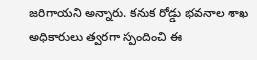జరిగాయని అన్నారు. కనుక రోడ్డు భవనాల శాఖ అధికారులు త్వరగా స్పందించి ఈ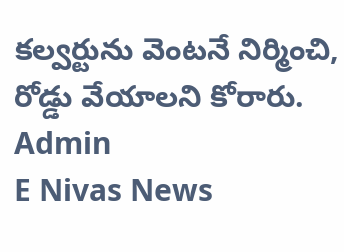కల్వర్టును వెంటనే నిర్మించి, రోడ్డు వేయాలని కోరారు.
Admin
E Nivas News